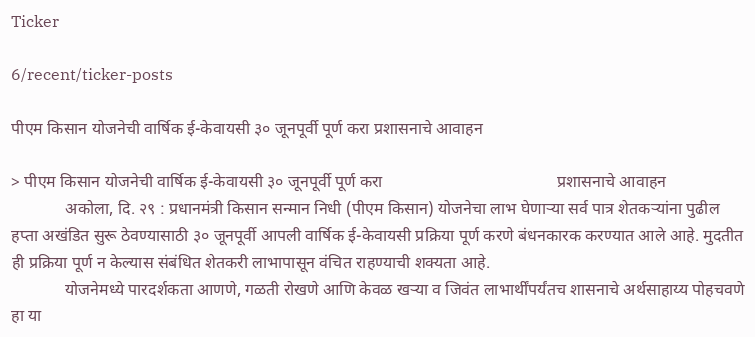Ticker

6/recent/ticker-posts

पीएम किसान योजनेची वार्षिक ई-केवायसी ३० जूनपूर्वी पूर्ण करा प्रशासनाचे आवाहन

> पीएम किसान योजनेची वार्षिक ई-केवायसी ३० जूनपूर्वी पूर्ण करा                                          प्रशासनाचे आवाहन
             अकोला, दि. २९ : प्रधानमंत्री किसान सन्मान निधी (पीएम किसान) योजनेचा लाभ घेणाऱ्या सर्व पात्र शेतकऱ्यांना पुढील हप्ता अखंडित सुरू ठेवण्यासाठी ३० जूनपूर्वी आपली वार्षिक ई-केवायसी प्रक्रिया पूर्ण करणे बंधनकारक करण्यात आले आहे. मुदतीत ही प्रक्रिया पूर्ण न केल्यास संबंधित शेतकरी लाभापासून वंचित राहण्याची शक्यता आहे.
             योजनेमध्ये पारदर्शकता आणणे, गळती रोखणे आणि केवळ खऱ्या व जिवंत लाभार्थींपर्यंतच शासनाचे अर्थसाहाय्य पोहचवणे हा या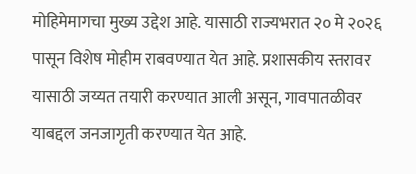मोहिमेमागचा मुख्य उद्देश आहे. यासाठी राज्यभरात २० मे २०२६ पासून विशेष मोहीम राबवण्यात येत आहे. प्रशासकीय स्तरावर यासाठी जय्यत तयारी करण्यात आली असून, गावपातळीवर याबद्दल जनजागृती करण्यात येत आहे.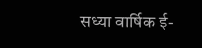सध्या वार्षिक ई-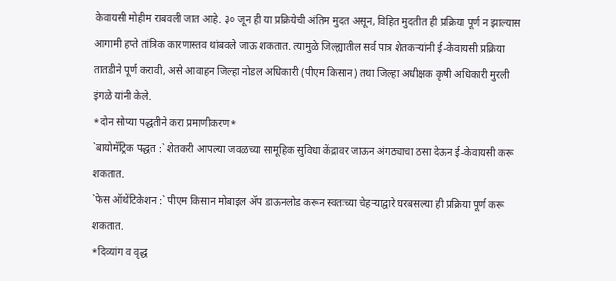केवायसी मोहीम राबवली जात आहे. ३० जून ही या प्रक्रियेची अंतिम मुदत असून, विहित मुदतीत ही प्रक्रिया पूर्ण न झाल्यास आगामी हप्ते तांत्रिक कारणास्तव थांबवले जाऊ शकतात. त्यामुळे जिल्ह्यातील सर्व पात्र शेतकऱ्यांनी ई-केवायसी प्रक्रिया तातडीने पूर्ण करावी, असे आवाहन जिल्हा नोडल अधिकारी (पीएम किसान) तथा जिल्हा अधीक्षक कृषी अधिकारी मुरली इंगळे यांनी केले.
*दोन सोप्या पद्धतीने करा प्रमाणीकरण*
`बायोमॅट्रिक पद्धत :` शेतकरी आपल्या जवळच्या सामूहिक सुविधा केंद्रावर जाऊन अंगठ्याचा ठसा देऊन ई-केवायसी करू शकतात.
`फेस ऑथेंटिकेशन :` पीएम किसान मोबाइल ॲप डाऊनलोड करून स्वतःच्या चेहऱ्याद्वारे घरबसल्या ही प्रक्रिया पूर्ण करू शकतात.
*दिव्यांग व वृद्ध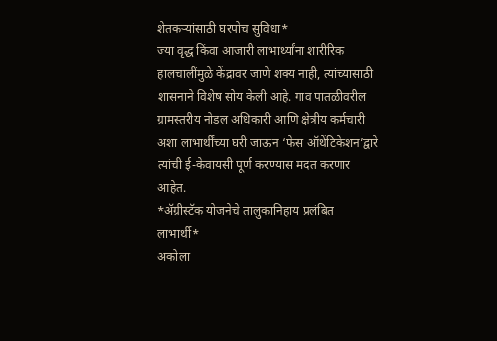शेतकऱ्यांसाठी घरपोच सुविधा*
ज्या वृद्ध किंवा आजारी लाभार्थ्यांना शारीरिक हालचालींमुळे केंद्रावर जाणे शक्य नाही, त्यांच्यासाठी शासनाने विशेष सोय केली आहे. गाव पातळीवरील ग्रामस्तरीय नोडल अधिकारी आणि क्षेत्रीय कर्मचारी अशा लाभार्थींच्या घरी जाऊन ‘फेस ऑथेंटिकेशन’द्वारे त्यांची ई-केवायसी पूर्ण करण्यास मदत करणार आहेत.
*ॲग्रीस्टॅक योजनेचे तालुकानिहाय प्रलंबित लाभार्थी*
अकोला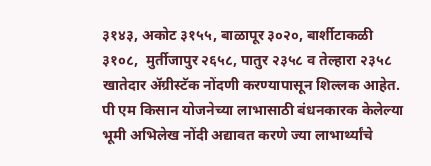३१४३, अकोट ३१५५, बाळापूर ३०२०, बार्शीटाकळी ३१०८,  मुर्तीजापुर २६५८, पातुर २३५८ व तेल्हारा २३५८ खातेदार ॲग्रीस्टॅक नोंदणी करण्यापासून शिल्लक आहेत. पी एम किसान योजनेच्या लाभासाठी बंधनकारक केलेल्या भूमी अभिलेख नोंदी अद्यावत करणे ज्या लाभार्थ्यांचे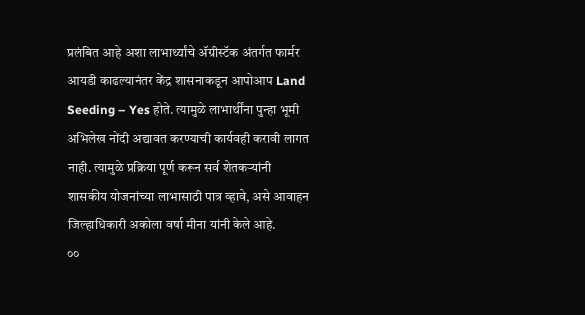प्रलंबित आहे अशा लाभार्थ्यांचे ॲग्रीस्टॅक अंतर्गत फार्मर आयडी काढल्यानंतर केंद्र शासनाकडून आपोआप Land Seeding – Yes होते. त्यामुळे लाभार्थींना पुन्हा भूमी अभिलेख नोंदी अद्यावत करण्याची कार्यवही करावी लागत नाही. त्यामुळे प्रक्रिया पूर्ण करून सर्व शेतकऱ्यांनी शासकीय योजनांच्या लाभासाठी पात्र व्हावे, असे आवाहन जिल्हाधिकारी अकोला वर्षा मीना यांनी केले आहे.
००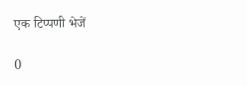एक टिप्पणी भेजें

0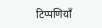टिप्पणियाँ